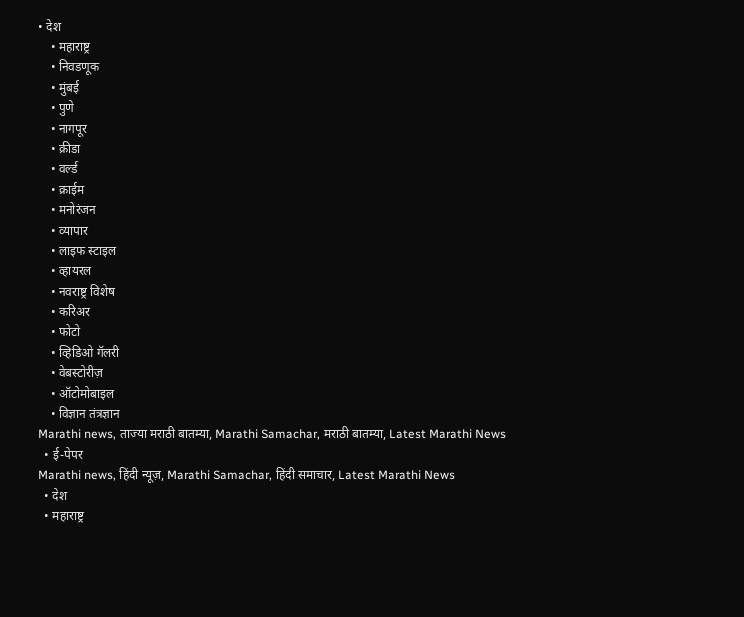• देश
    • महाराष्ट्र
    • निवडणूक
    • मुंबई
    • पुणे
    • नागपूर
    • क्रीडा
    • वर्ल्ड
    • क्राईम
    • मनोरंजन
    • व्यापार
    • लाइफ स्टाइल
    • व्हायरल
    • नवराष्ट्र विशेष
    • करिअर
    • फोटो
    • व्हिडिओ गॅलरी
    • वेबस्टोरीज़
    • ऑटोमोबाइल
    • विज्ञान तंत्रज्ञान
Marathi news, ताज्या मराठी बातम्या, Marathi Samachar, मराठी बातम्या, Latest Marathi News
  • ई-पेपर
Marathi news, हिंदी न्यूज़, Marathi Samachar, हिंदी समाचार, Latest Marathi News
  • देश
  • महाराष्ट्र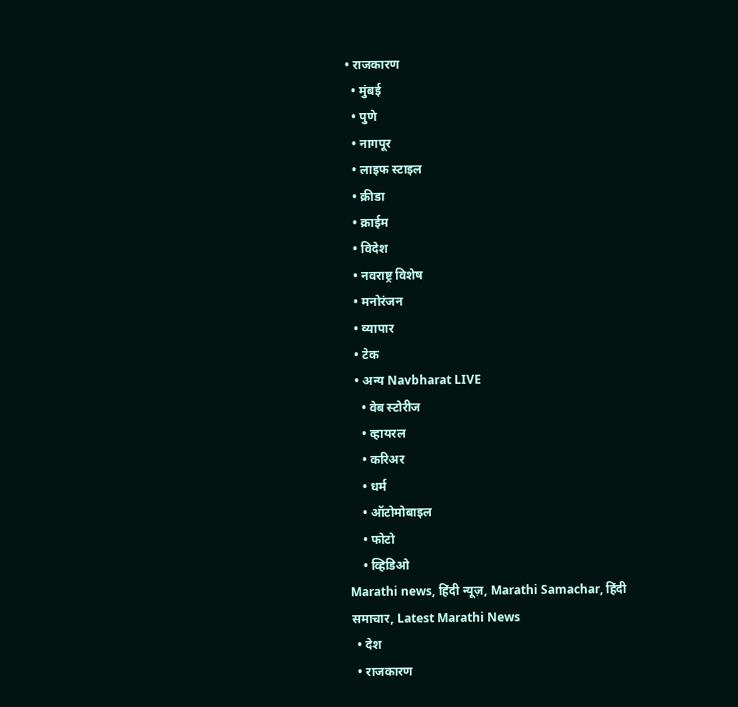• राजकारण
  • मुंबई
  • पुणे
  • नागपूर
  • लाइफ स्टाइल
  • क्रीडा
  • क्राईम
  • विदेश
  • नवराष्ट्र विशेष
  • मनोरंजन
  • व्यापार
  • टेक
  • अन्य Navbharat LIVE
    • वेब स्टोरीज
    • व्हायरल
    • करिअर
    • धर्म
    • ऑटोमोबाइल
    • फोटो
    • व्हिडिओ
Marathi news, हिंदी न्यूज़, Marathi Samachar, हिंदी समाचार, Latest Marathi News
  • देश
  • राजकारण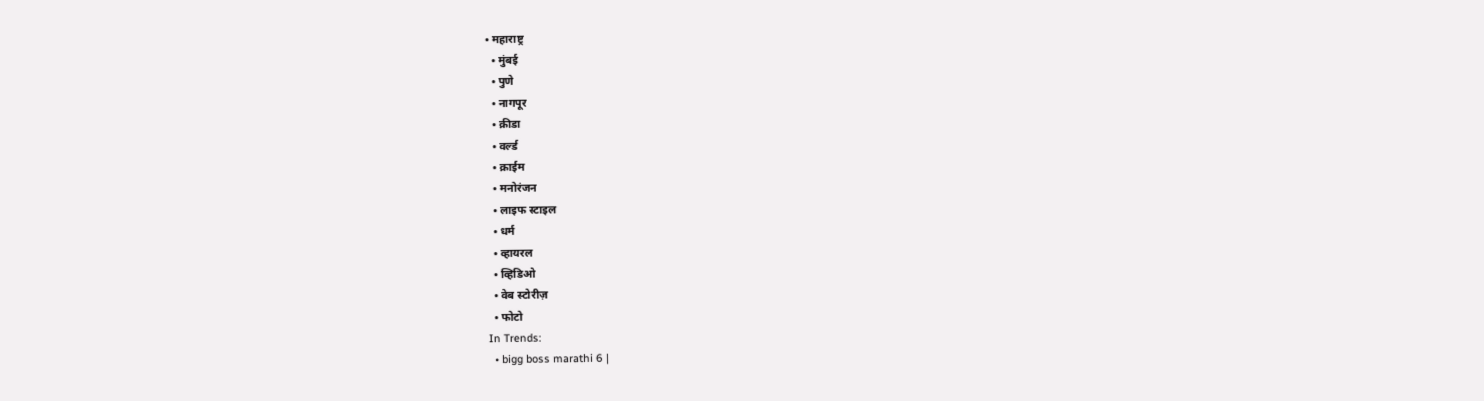• महाराष्ट्र
  • मुंबई
  • पुणे
  • नागपूर
  • क्रीडा
  • वर्ल्ड
  • क्राईम
  • मनोरंजन
  • लाइफ स्टाइल
  • धर्म
  • व्हायरल
  • व्हिडिओ
  • वेब स्टोरीज़
  • फोटो
In Trends:
  • bigg boss marathi 6 |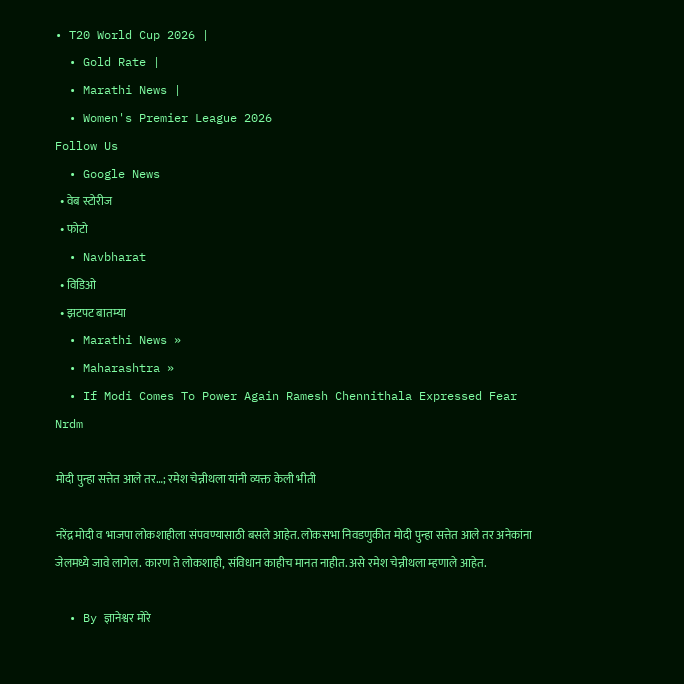• T20 World Cup 2026 |
  • Gold Rate |
  • Marathi News |
  • Women's Premier League 2026
Follow Us
  • Google News
  • वेब स्टोरीज
  • फोटो
  • Navbharat
  • विडिओ
  • झटपट बातम्या
  • Marathi News »
  • Maharashtra »
  • If Modi Comes To Power Again Ramesh Chennithala Expressed Fear Nrdm

मोदी पुन्हा सत्तेत आले तर…; रमेश चेन्नीथला यांनी व्यक्त केली भीती

नरेंद्र मोदी व भाजपा लोकशाहीला संपवण्यासाठी बसले आहेत. लोकसभा निवडणुकीत मोदी पुन्हा सत्तेत आले तर अनेकांना जेलमध्ये जावे लागेल. कारण ते लोकशाही, संविधान काहीच मानत नाहीत. असे रमेश चेन्नीथला म्हणाले आहेत.

  • By ज्ञानेश्वर मोरे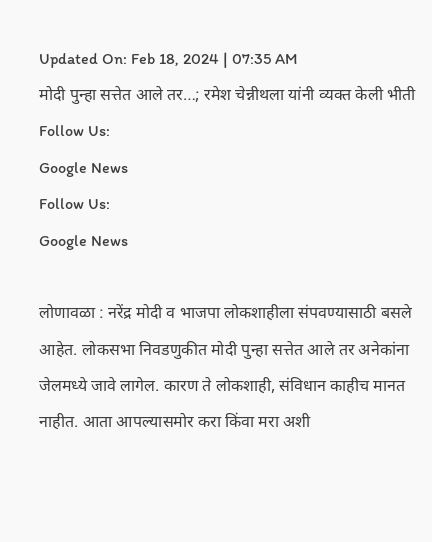Updated On: Feb 18, 2024 | 07:35 AM
मोदी पुन्हा सत्तेत आले तर…; रमेश चेन्नीथला यांनी व्यक्त केली भीती
Follow Us:
Google News
Follow Us:
Google News

लोणावळा : नरेंद्र मोदी व भाजपा लोकशाहीला संपवण्यासाठी बसले आहेत. लोकसभा निवडणुकीत मोदी पुन्हा सत्तेत आले तर अनेकांना जेलमध्ये जावे लागेल. कारण ते लोकशाही, संविधान काहीच मानत नाहीत. आता आपल्यासमोर करा किंवा मरा अशी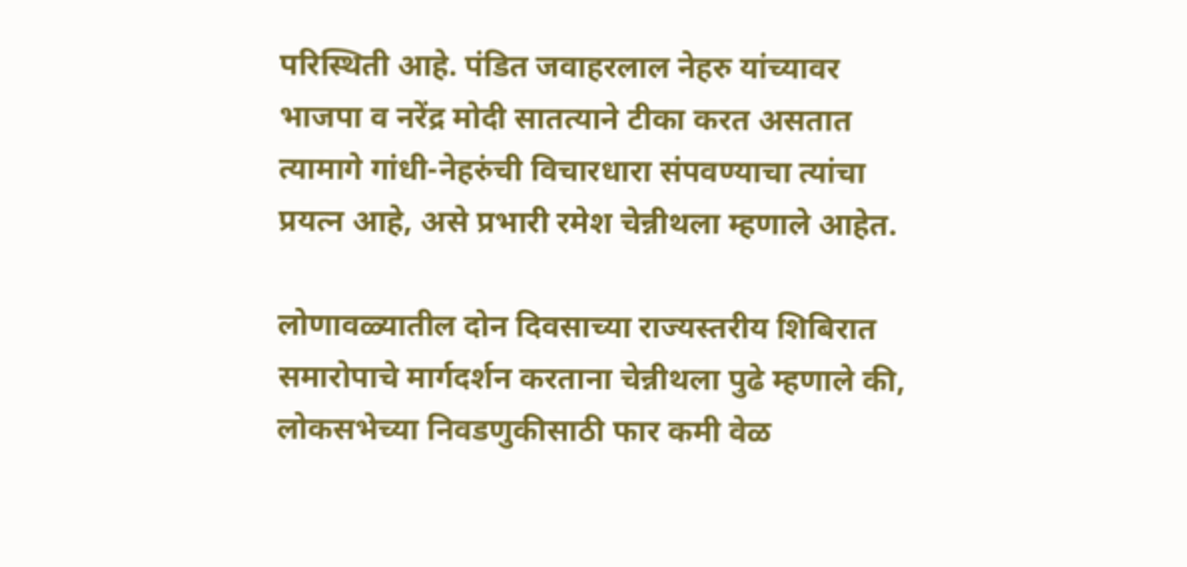परिस्थिती आहे. पंडित जवाहरलाल नेहरु यांच्यावर भाजपा व नरेंद्र मोदी सातत्याने टीका करत असतात त्यामागे गांधी-नेहरुंची विचारधारा संपवण्याचा त्यांचा प्रयत्न आहे, असे प्रभारी रमेश चेन्नीथला म्हणाले आहेत.

लोणावळ्यातील दोन दिवसाच्या राज्यस्तरीय शिबिरात समारोपाचे मार्गदर्शन करताना चेन्नीथला पुढे म्हणाले की, लोकसभेच्या निवडणुकीसाठी फार कमी वेळ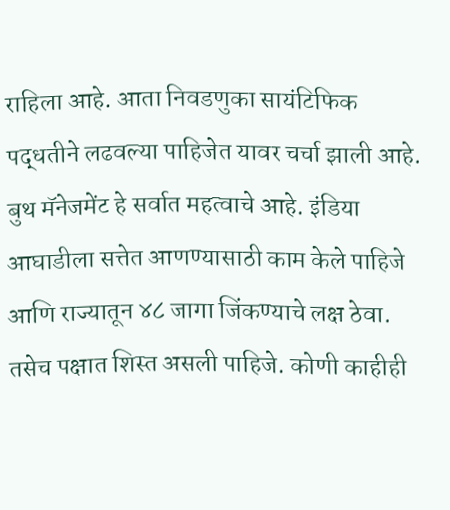राहिला आहे. आता निवडणुका सायंटिफिक पद्धतीने लढवल्या पाहिजेत यावर चर्चा झाली आहे. बुथ मॅनेजमेंट हे सर्वात महत्वाचे आहे. इंडिया आघाडीला सत्तेत आणण्यासाठी काम केले पाहिजे आणि राज्यातून ४८ जागा जिंकण्याचे लक्ष ठेवा. तसेच पक्षात शिस्त असली पाहिजे. कोणी काहीही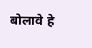बोलावे हे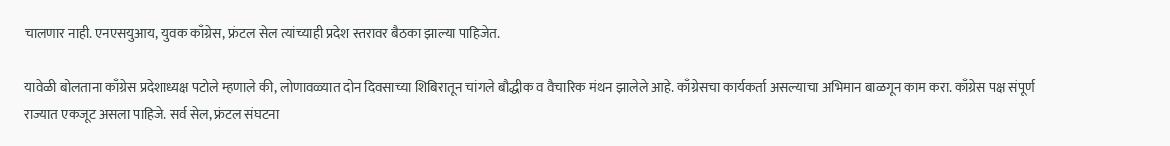चालणार नाही. एनएसयुआय, युवक काँग्रेस, फ्रंटल सेल त्यांच्याही प्रदेश स्तरावर बैठका झाल्या पाहिजेत.

यावेळी बोलताना काँग्रेस प्रदेशाध्यक्ष पटोले म्हणाले की, लोणावळ्यात दोन दिवसाच्या शिबिरातून चांगले बौद्धीक व वैचारिक मंथन झालेले आहे. काँग्रेसचा कार्यकर्ता असल्याचा अभिमान बाळगून काम करा. काँग्रेस पक्ष संपूर्ण राज्यात एकजूट असला पाहिजे. सर्व सेल, फ्रंटल संघटना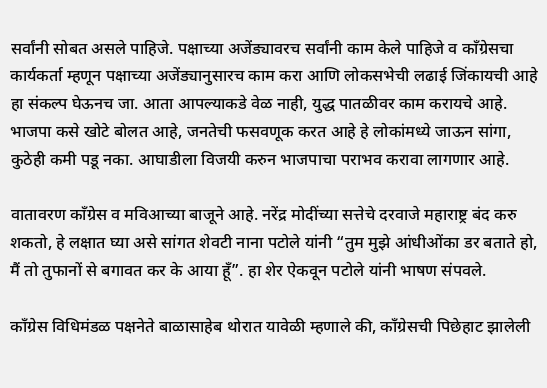सर्वांनी सोबत असले पाहिजे. पक्षाच्या अजेंड्यावरच सर्वांनी काम केले पाहिजे व काँग्रेसचा कार्यकर्ता म्हणून पक्षाच्या अजेंड्यानुसारच काम करा आणि लोकसभेची लढाई जिंकायची आहे हा संकल्प घेऊनच जा. आता आपल्याकडे वेळ नाही, युद्ध पातळीवर काम करायचे आहे. भाजपा कसे खोटे बोलत आहे, जनतेची फसवणूक करत आहे हे लोकांमध्ये जाऊन सांगा, कुठेही कमी पडू नका. आघाडीला विजयी करुन भाजपाचा पराभव करावा लागणार आहे.

वातावरण काँग्रेस व मविआच्या बाजूने आहे. नरेंद्र मोदींच्या सत्तेचे दरवाजे महाराष्ट्र बंद करु शकतो, हे लक्षात घ्या असे सांगत शेवटी नाना पटोले यांनी “तुम मुझे आंधीओंका डर बताते हो, मैं तो तुफानों से बगावत कर के आया हूँ”. हा शेर ऐकवून पटोले यांनी भाषण संपवले.

काँग्रेस विधिमंडळ पक्षनेते बाळासाहेब थोरात यावेळी म्हणाले की, काँग्रेसची पिछेहाट झालेली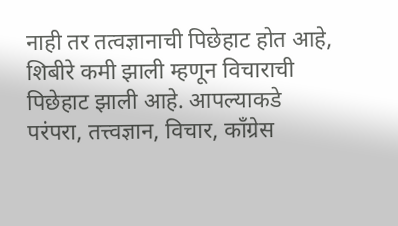नाही तर तत्वज्ञानाची पिछेहाट होत आहे, शिबीरे कमी झाली म्हणून विचाराची पिछेहाट झाली आहे. आपल्याकडे परंपरा, तत्त्वज्ञान, विचार, काँग्रेस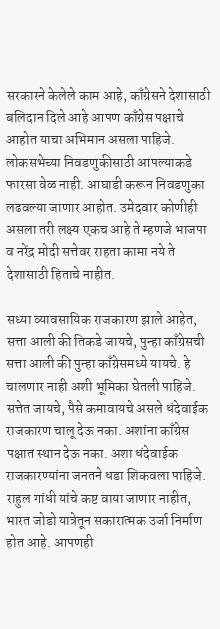सरकारने केलेले काम आहे, काँग्रेसने देशासाठी बलिदान दिले आहे आपण काँग्रेस पक्षाचे आहोत याचा अभिमान असला पाहिजे. लोकसभेच्या निवडणुकीसाठी आपल्याकडे फारसा वेळ नाही. आघाडी करून निवडणुका लढवल्या जाणार आहोत. उमेदवार कोणीही असला तरी लक्ष्य एकच आहे ते म्हणजे भाजपा व नरेंद्र मोदी सत्तेवर राहता कामा नये ते देशासाठी हिताचे नाहीत.

सध्या व्यावसायिक राजकारण झाले आहेत, सत्ता आली की तिकडे जायचे, पुन्हा काँग्रेसची सत्ता आली की पुन्हा काँग्रेसमध्ये यायचे. हे चालणार नाही अशी भूमिका घेतली पाहिजे. सत्तेत जायचे, पैसे कमावायचे असले धंदेवाईक राजकारण चालू देऊ नका. अशांना काँग्रेस पक्षात स्थान देऊ नका. अशा धंदेवाईक राजकारण्यांना जनतने धडा शिकवला पाहिजे. राहुल गांधी यांचे कष्ट वाया जाणार नाहीत, भारत जोडो यात्रेतून सकारात्मक उर्जा निर्माण होत आहे. आपणही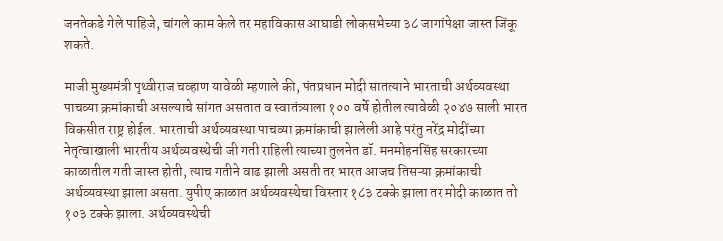जनतेकडे गेले पाहिजे, चांगले काम केले तर महाविकास आघाडी लोकसभेच्या ३८ जागांपेक्षा जास्त जिंकू शकते.

माजी मुख्यमंत्री पृथ्वीराज चव्हाण यावेळी म्हणाले की, पंतप्रधान मोदी सातत्याने भारताची अर्थव्यवस्था पाचव्या क्रमांकाची असल्याचे सांगत असतात व स्वातंत्र्याला १०० वर्षे होतील त्यावेळी २०४७ साली भारत विकसीत राष्ट्र होईल. भारताची अर्थव्यवस्था पाचव्या क्रमांकाची झालेली आहे परंतु नरेंद्र मोदींच्या नेतृत्वाखाली भारतीय अर्थव्यवस्थेची जी गती राहिली त्याच्या तुलनेत डॉ. मनमोहनसिंह सरकारच्या काळातील गती जास्त होती, त्याच गतीने वाढ झाली असती तर भारत आजच तिसऱ्या क्रमांकाची अर्थव्यवस्था झाला असता. युपीए काळात अर्थव्यवस्थेचा विस्तार १८३ टक्के झाला तर मोदी काळात तो १०३ टक्के झाला. अर्थव्यवस्थेची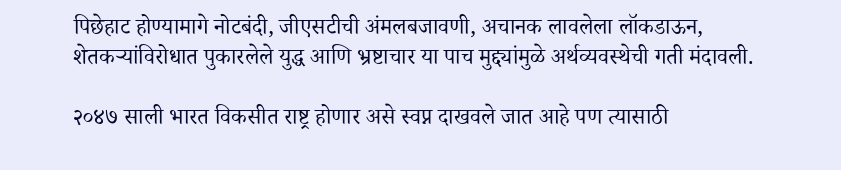पिछेहाट होण्यामागे नोटबंदी, जीएसटीची अंमलबजावणी, अचानक लावलेला लॉकडाऊन, शेतकऱ्यांविरोधात पुकारलेले युद्ध आणि भ्रष्टाचार या पाच मुद्द्यांमुळे अर्थव्यवस्थेची गती मंदावली.

२०४७ साली भारत विकसीत राष्ट्र होणार असे स्वप्न दाखवले जात आहे पण त्यासाठी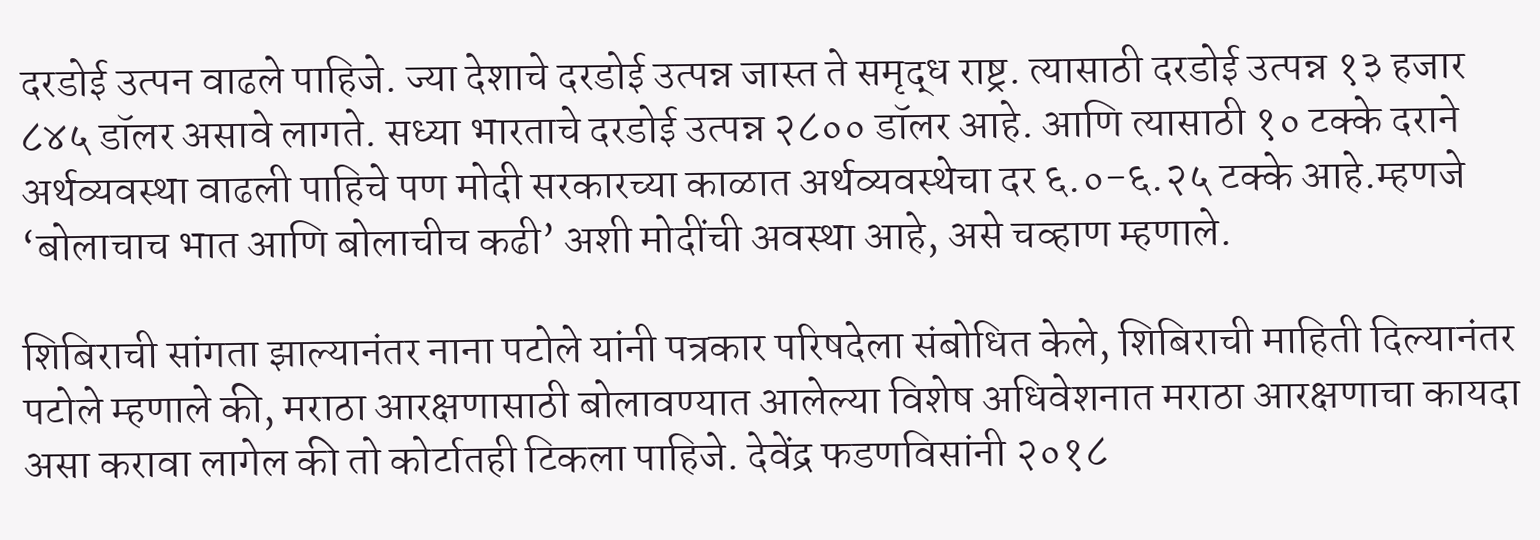दरडोई उत्पन वाढले पाहिजे. ज्या देशाचे दरडोई उत्पन्न जास्त ते समृद्ध राष्ट्र. त्यासाठी दरडोई उत्पन्न १३ हजार ८४५ डॉलर असावे लागते. सध्या भारताचे दरडोई उत्पन्न २८०० डॉलर आहे. आणि त्यासाठी १० टक्के दराने अर्थव्यवस्था वाढली पाहिचे पण मोदी सरकारच्या काळात अर्थव्यवस्थेचा दर ६.०-६.२५ टक्के आहे.म्हणजे ‘बोलाचाच भात आणि बोलाचीच कढी’ अशी मोदींची अवस्था आहे, असे चव्हाण म्हणाले.

शिबिराची सांगता झाल्यानंतर नाना पटोले यांनी पत्रकार परिषदेला संबोधित केले, शिबिराची माहिती दिल्यानंतर पटोले म्हणाले की, मराठा आरक्षणासाठी बोलावण्यात आलेल्या विशेष अधिवेशनात मराठा आरक्षणाचा कायदा असा करावा लागेल की तो कोर्टातही टिकला पाहिजे. देवेंद्र फडणविसांनी २०१८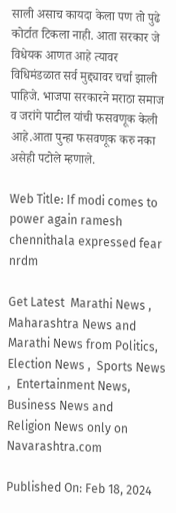साली असाच कायदा केला पण तो पुढे कोर्टात टिकला नाही. आता सरकार जे विधेयक आणत आहे त्यावर विधिमंडळात सर्व मुद्द्यावर चर्चा झाली पाहिजे. भाजपा सरकारने मराठा समाज व जरांगे पाटील यांची फसवणूक केली आहे.आता पुन्हा फसवणूक करु नका असेही पटोले म्हणाले.

Web Title: If modi comes to power again ramesh chennithala expressed fear nrdm

Get Latest  Marathi News ,  Maharashtra News and  Marathi News from Politics,  Election News ,  Sports News ,  Entertainment News,  Business News and   Religion News only on Navarashtra.com

Published On: Feb 18, 2024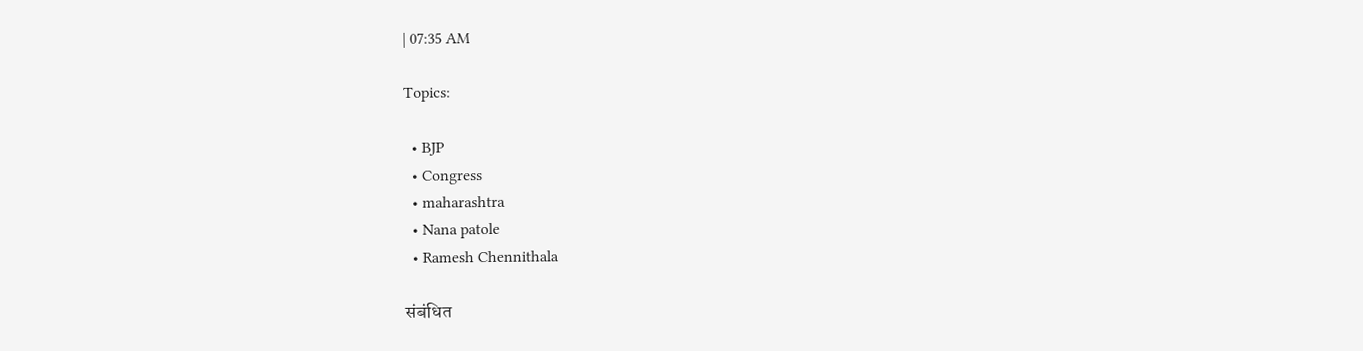| 07:35 AM

Topics:

  • BJP
  • Congress
  • maharashtra
  • Nana patole
  • Ramesh Chennithala

संबंधित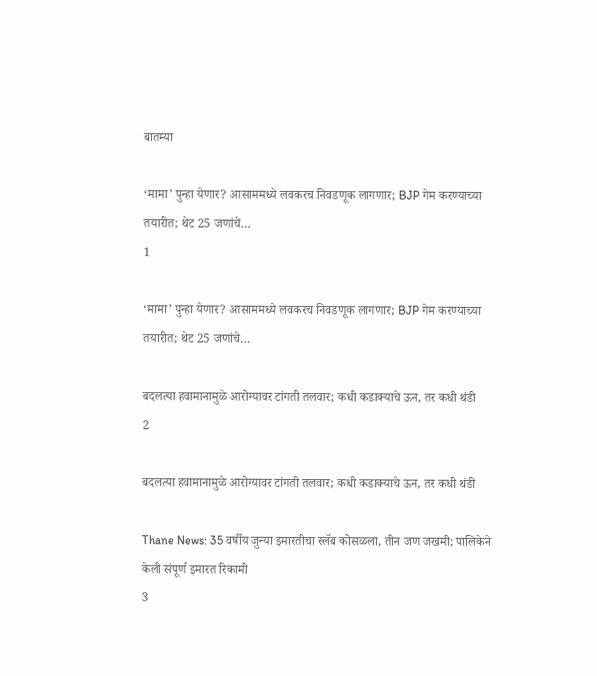बातम्या

‘मामा’ पुन्हा येणार? आसाममध्ये लवकरच निवडणूक लागणार; BJP गेम करण्याच्या तयारीत; थेट 25 जणांचे…
1

‘मामा’ पुन्हा येणार? आसाममध्ये लवकरच निवडणूक लागणार; BJP गेम करण्याच्या तयारीत; थेट 25 जणांचे…

बदलत्या हवामानामुळे आरोग्यावर टांगती तलवार; कधी कडाक्याचे ऊन, तर कधी थंडी
2

बदलत्या हवामानामुळे आरोग्यावर टांगती तलवार; कधी कडाक्याचे ऊन, तर कधी थंडी

Thane News: 35 वर्षीय जुन्या इमारतीचा स्लॅब कोसळला, तीन जण जखमी; पालिकेने केली संपूर्ण इमारत रिकामी
3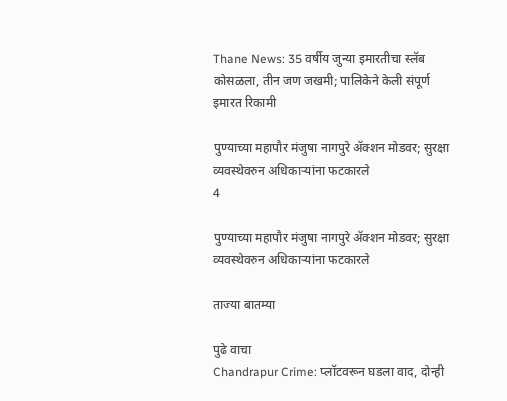Thane News: 35 वर्षीय जुन्या इमारतीचा स्लॅब कोसळला, तीन जण जखमी; पालिकेने केली संपूर्ण इमारत रिकामी

पुण्याच्या महापौर मंजुषा नागपुरे ॲक्शन मोडवर; सुरक्षा व्यवस्थेवरुन अधिकाऱ्यांना फटकारले
4

पुण्याच्या महापौर मंजुषा नागपुरे ॲक्शन मोडवर; सुरक्षा व्यवस्थेवरुन अधिकाऱ्यांना फटकारले

ताज्या बातम्या

पुढे वाचा
Chandrapur Crime: प्लॉटवरून घडला वाद, दोन्ही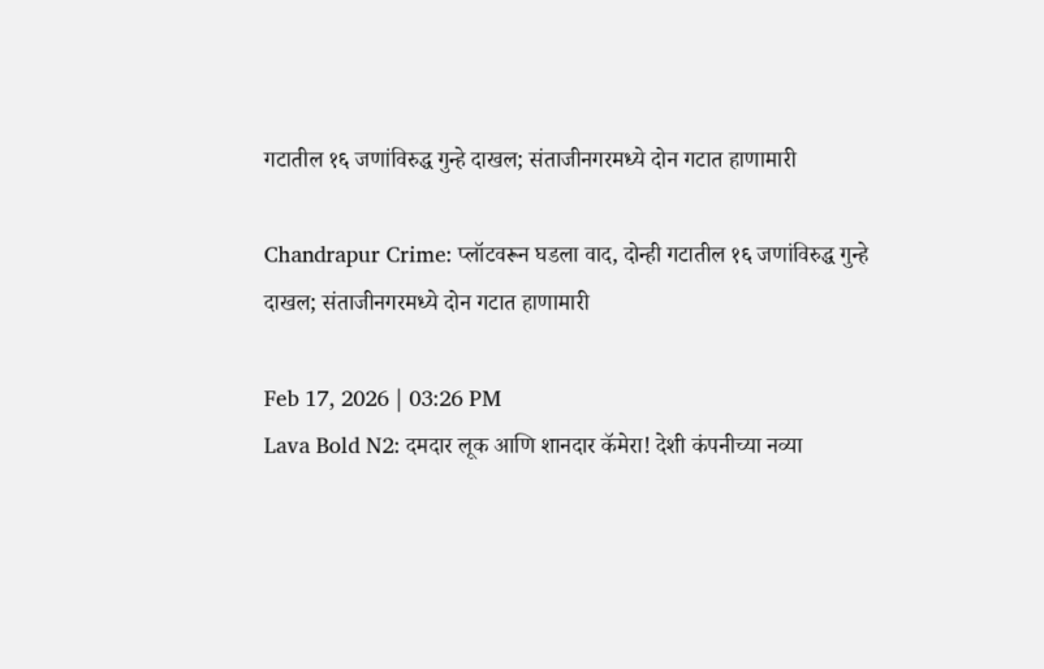गटातील १६ जणांविरुद्ध गुन्हे दाखल; संताजीनगरमध्ये दोन गटात हाणामारी

Chandrapur Crime: प्लॉटवरून घडला वाद, दोन्ही गटातील १६ जणांविरुद्ध गुन्हे दाखल; संताजीनगरमध्ये दोन गटात हाणामारी

Feb 17, 2026 | 03:26 PM
Lava Bold N2: दमदार लूक आणि शानदार कॅमेरा! देशी कंपनीच्या नव्या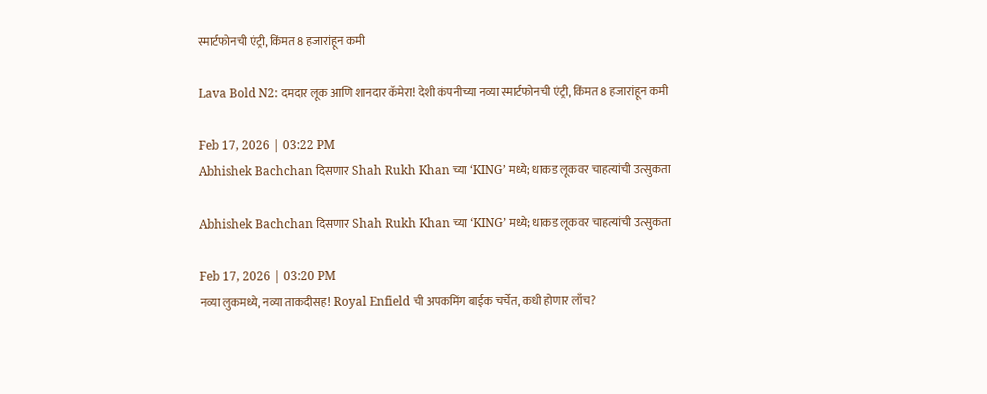स्मार्टफोनची एंट्री, किंमत 8 हजारांहून कमी

Lava Bold N2: दमदार लूक आणि शानदार कॅमेरा! देशी कंपनीच्या नव्या स्मार्टफोनची एंट्री, किंमत 8 हजारांहून कमी

Feb 17, 2026 | 03:22 PM
Abhishek Bachchan दिसणार Shah Rukh Khan च्या ‘KING’ मध्ये; धाकड लूकवर चाहत्यांची उत्सुकता

Abhishek Bachchan दिसणार Shah Rukh Khan च्या ‘KING’ मध्ये; धाकड लूकवर चाहत्यांची उत्सुकता

Feb 17, 2026 | 03:20 PM
नव्या लुकमध्ये, नव्या ताकदीसह! Royal Enfield ची अपकमिंग बाईक चर्चेत, कधी होणार लाँच?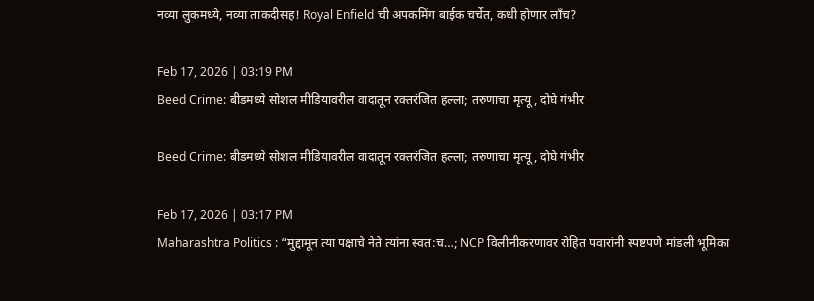नव्या लुकमध्ये, नव्या ताकदीसह! Royal Enfield ची अपकमिंग बाईक चर्चेत, कधी होणार लाँच?

Feb 17, 2026 | 03:19 PM
Beed Crime: बीडमध्ये सोशल मीडियावरील वादातून रक्तरंजित हल्ला; तरुणाचा मृत्यू, दोघे गंभीर

Beed Crime: बीडमध्ये सोशल मीडियावरील वादातून रक्तरंजित हल्ला; तरुणाचा मृत्यू, दोघे गंभीर

Feb 17, 2026 | 03:17 PM
Maharashtra Politics : “मुद्दामून त्या पक्षाचे नेते त्यांना स्वत:च…; NCP विलीनीकरणावर रोहित पवारांनी स्पष्टपणे मांडली भूमिका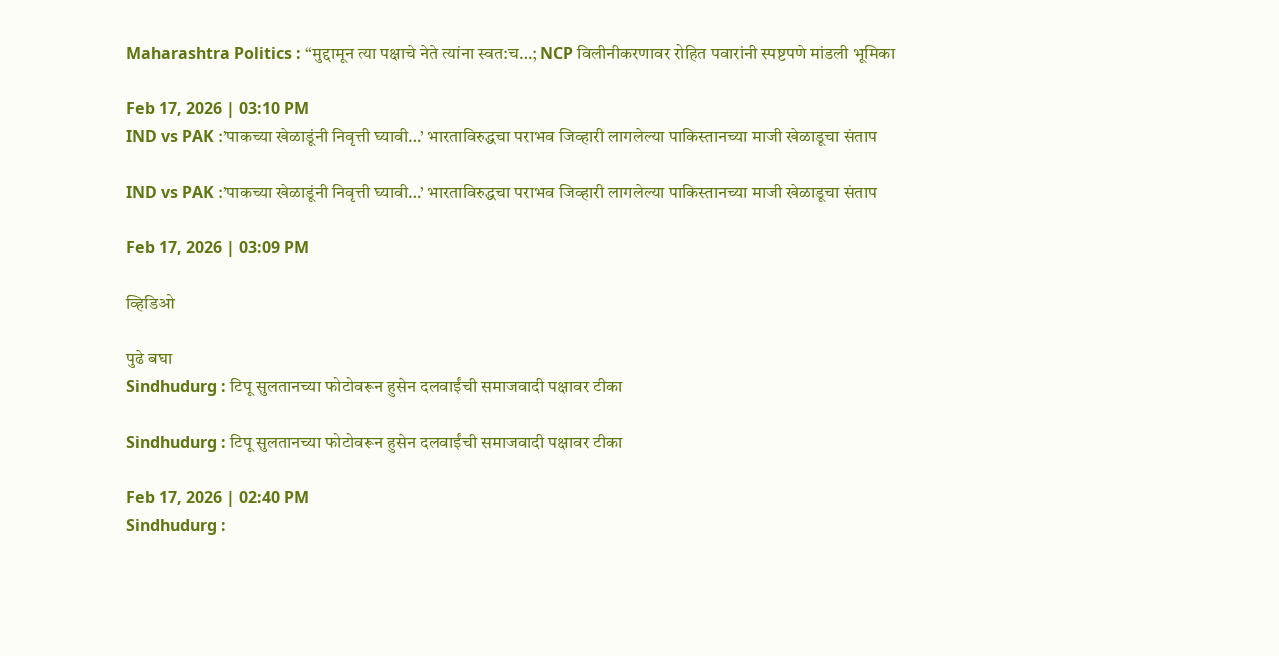Maharashtra Politics : “मुद्दामून त्या पक्षाचे नेते त्यांना स्वत:च…; NCP विलीनीकरणावर रोहित पवारांनी स्पष्टपणे मांडली भूमिका

Feb 17, 2026 | 03:10 PM
IND vs PAK :’पाकच्या खेळाडूंनी निवृत्ती घ्यावी…’ भारताविरुद्धचा पराभव जिव्हारी लागलेल्या पाकिस्तानच्या माजी खेळाडूचा संताप

IND vs PAK :’पाकच्या खेळाडूंनी निवृत्ती घ्यावी…’ भारताविरुद्धचा पराभव जिव्हारी लागलेल्या पाकिस्तानच्या माजी खेळाडूचा संताप

Feb 17, 2026 | 03:09 PM

व्हिडिओ

पुढे बघा
Sindhudurg : टिपू सुलतानच्या फोटोवरून हुसेन दलवाईंची समाजवादी पक्षावर टीका

Sindhudurg : टिपू सुलतानच्या फोटोवरून हुसेन दलवाईंची समाजवादी पक्षावर टीका

Feb 17, 2026 | 02:40 PM
Sindhudurg :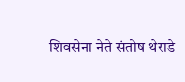शिवसेना नेते संतोष थेराडे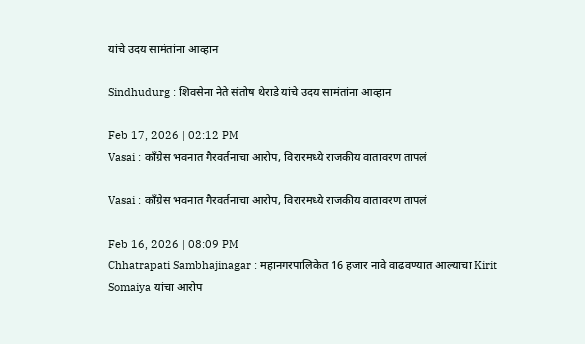यांचे उदय सामंतांना आव्हान

Sindhudurg : शिवसेना नेते संतोष थेराडे यांचे उदय सामंतांना आव्हान

Feb 17, 2026 | 02:12 PM
Vasai : काँग्रेस भवनात गैरवर्तनाचा आरोप, विरारमध्ये राजकीय वातावरण तापलं

Vasai : काँग्रेस भवनात गैरवर्तनाचा आरोप, विरारमध्ये राजकीय वातावरण तापलं

Feb 16, 2026 | 08:09 PM
Chhatrapati Sambhajinagar : महानगरपालिकेत 16 हजार नावे वाढवण्यात आल्याचा Kirit Somaiya यांचा आरोप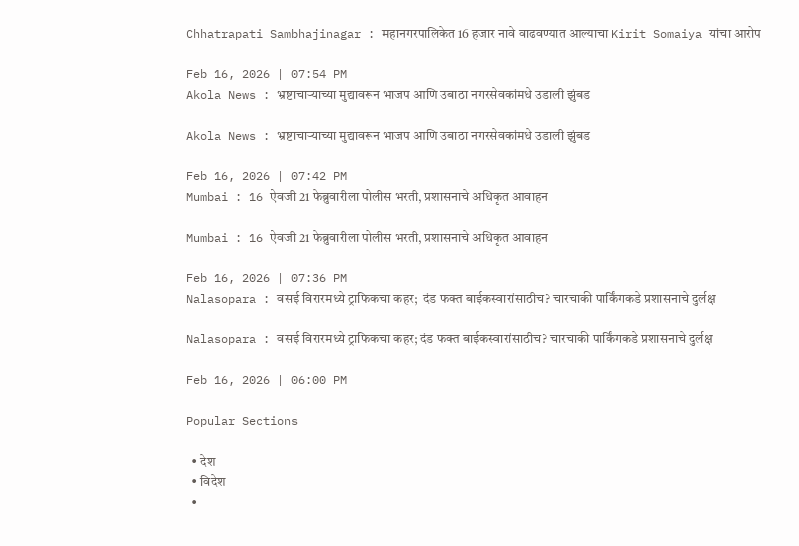Chhatrapati Sambhajinagar : महानगरपालिकेत 16 हजार नावे वाढवण्यात आल्याचा Kirit Somaiya यांचा आरोप

Feb 16, 2026 | 07:54 PM
Akola News : भ्रष्टाचाऱ्याच्या मुद्यावरून भाजप आणि उबाठा नगरसेवकांमधे उडाली झुंबड

Akola News : भ्रष्टाचाऱ्याच्या मुद्यावरून भाजप आणि उबाठा नगरसेवकांमधे उडाली झुंबड

Feb 16, 2026 | 07:42 PM
Mumbai : 16 ऐवजी 21 फेब्रुवारीला पोलीस भरती, प्रशासनाचे अधिकृत आवाहन

Mumbai : 16 ऐवजी 21 फेब्रुवारीला पोलीस भरती, प्रशासनाचे अधिकृत आवाहन

Feb 16, 2026 | 07:36 PM
Nalasopara : वसई विरारमध्ये ट्राफिकचा कहर;  दंड फक्त बाईकस्वारांसाठीच? चारचाकी पार्किंगकडे प्रशासनाचे दुर्लक्ष

Nalasopara : वसई विरारमध्ये ट्राफिकचा कहर; दंड फक्त बाईकस्वारांसाठीच? चारचाकी पार्किंगकडे प्रशासनाचे दुर्लक्ष

Feb 16, 2026 | 06:00 PM

Popular Sections

  • देश
  • विदेश
  •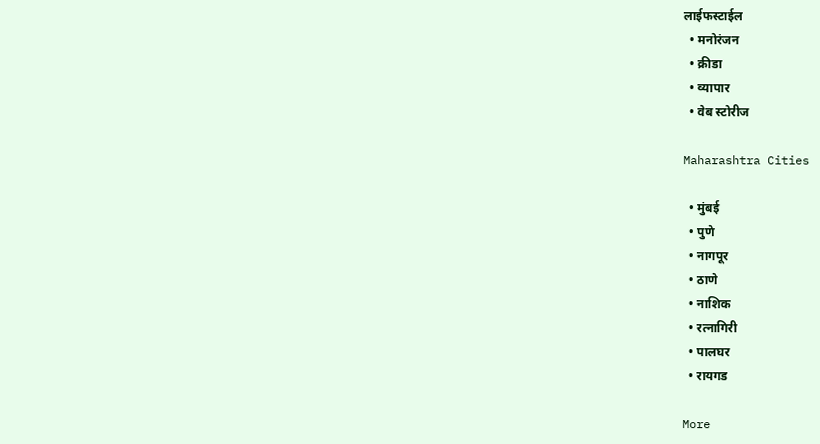लाईफस्टाईल
  • मनोरंजन
  • क्रीडा
  • व्यापार
  • वेब स्टोरीज

Maharashtra Cities

  • मुंबई
  • पुणे
  • नागपूर
  • ठाणे
  • नाशिक
  • रत्नागिरी
  • पालघर
  • रायगड

More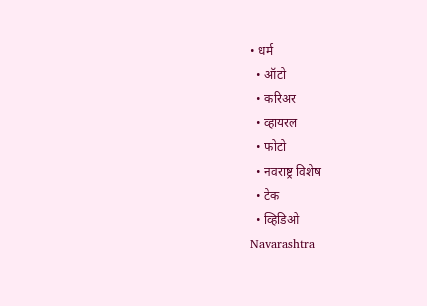• धर्म
  • ऑटो
  • करिअर
  • व्हायरल
  • फोटो
  • नवराष्ट्र विशेष
  • टेक
  • व्हिडिओ
Navarashtra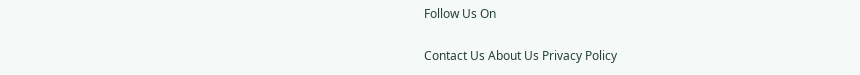Follow Us On

Contact Us About Us Privacy Policy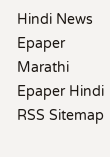Hindi News Epaper Marathi Epaper Hindi RSS Sitemap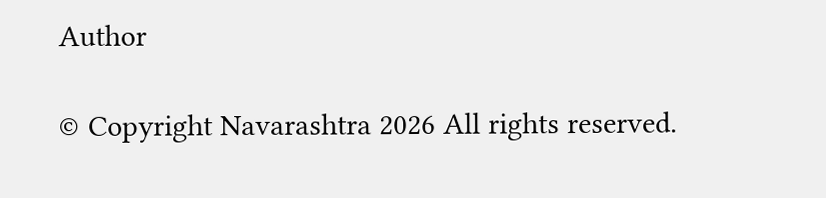Author

© Copyright Navarashtra 2026 All rights reserved.